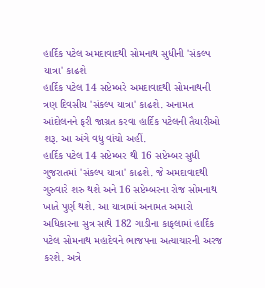હાર્દિક પટેલ અમદાવાદથી સોમનાથ સુધીની 'સંકલ્પ યાત્રા' કાઢશે
હાર્દિક પટેલ 14 સપ્ટેમ્બરે અમદાવાદથી સોમનાથની ત્રણ દિવસીય 'સંકલ્પ યાત્રા' કાઢશે. અનામત આંદોલનને ફરી જાગ્રત કરવા હાર્દિક પટેલની તૈયારીઓ શરૂ. આ અંગે વધુ વાંચો અહીં.
હાર્દિક પટેલ 14 સપ્ટેમ્બર થી 16 સપ્ટેમ્બર સુધી ગુજરાતમાં 'સંકલ્પ યાત્રા' કાઢશે. જે અમદાવાદથી ગુરુવારે શરુ થશે અને 16 સપ્ટેમ્બરના રોજ સોમનાથ ખાતે પુર્ણ થશે. આ યાત્રામાં અનામત અમારો અધિકારના સુત્ર સાથે 182 ગાડીના કાફલામાં હાર્દિક પટેલ સોમનાથ મહાદેવને ભાજપના અત્યાચારની અરજ કરશે. અત્રે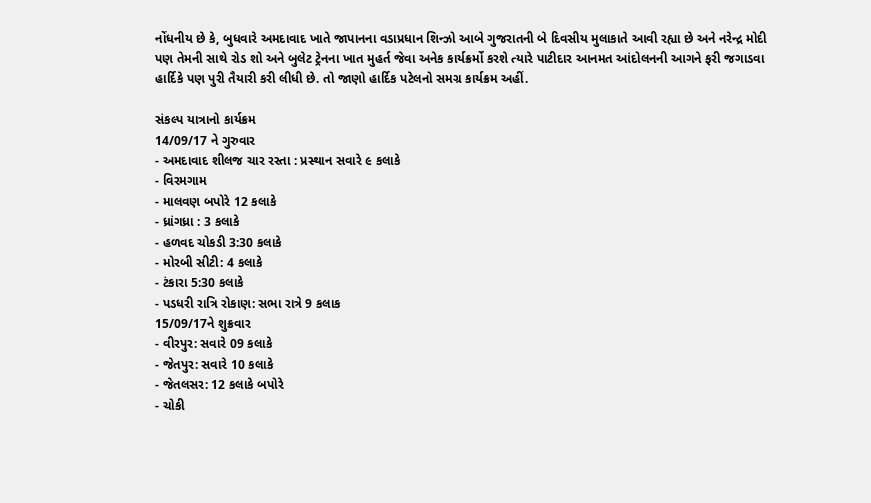નોંધનીય છે કે, બુધવારે અમદાવાદ ખાતે જાપાનના વડાપ્રધાન શિન્ઝો આબે ગુજરાતની બે દિવસીય મુલાકાતે આવી રહ્યા છે અને નરેન્દ્ર મોદી પણ તેમની સાથે રોડ શો અને બુલેટ ટ્રેનના ખાત મુહર્ત જેવા અનેક કાર્યક્રર્મો કરશે ત્યારે પાટીદાર આનમત આંદોલનની આગને ફરી જગાડવા હાર્દિકે પણ પુરી તૈયારી કરી લીધી છે. તો જાણો હાર્દિક પટેલનો સમગ્ર કાર્યક્રમ અહીં.

સંકલ્પ યાત્રાનો કાર્યક્રમ
14/09/17 ને ગુરુવાર
- અમદાવાદ શીલજ ચાર રસ્તા : પ્રસ્થાન સવારે ૯ કલાકે
- વિરમગામ
- માલવણ બપોરે 12 કલાકે
- ધ્રાંગધ્રા : 3 કલાકે
- હળવદ ચોકડી 3:30 કલાકે
- મોરબી સીટી: 4 કલાકે
- ટંકારા 5:30 કલાકે
- પડધરી રાત્રિ રોકાણ: સભા રાત્રે 9 કલાક
15/09/17ને શુક્રવાર
- વીરપુર: સવારે 09 કલાકે
- જેતપુર: સવારે 10 કલાકે
- જેતલસર: 12 કલાકે બપોરે
- ચોકી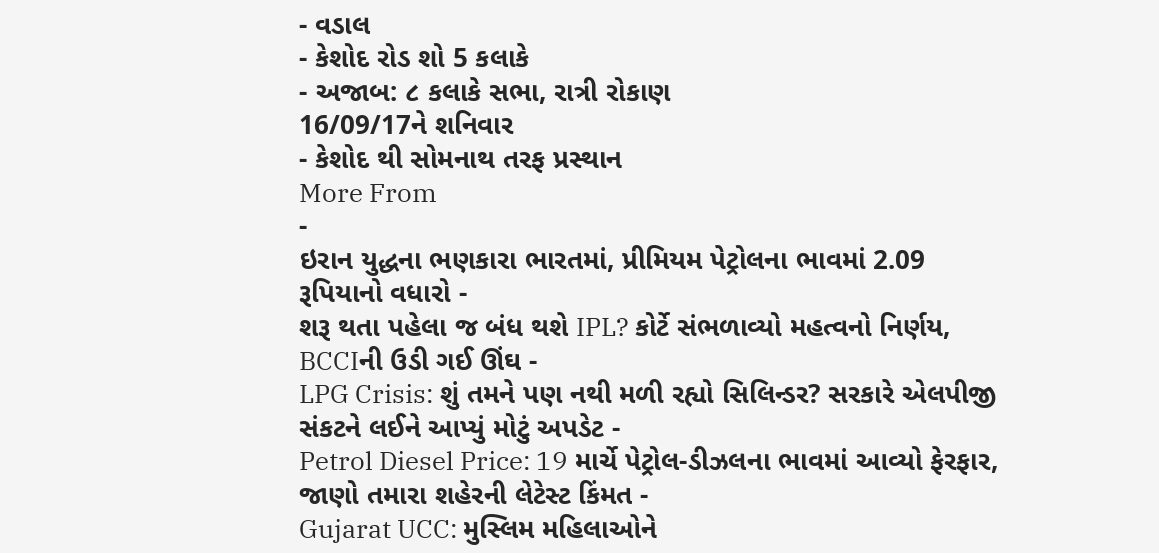- વડાલ
- કેશોદ રોડ શો 5 કલાકે
- અજાબ: ૮ કલાકે સભા, રાત્રી રોકાણ
16/09/17ને શનિવાર
- કેશોદ થી સોમનાથ તરફ પ્રસ્થાન
More From
-
ઇરાન યુદ્ધના ભણકારા ભારતમાં, પ્રીમિયમ પેટ્રોલના ભાવમાં 2.09 રૂપિયાનો વધારો -
શરૂ થતા પહેલા જ બંધ થશે IPL? કોર્ટે સંભળાવ્યો મહત્વનો નિર્ણય, BCCIની ઉડી ગઈ ઊંઘ -
LPG Crisis: શું તમને પણ નથી મળી રહ્યો સિલિન્ડર? સરકારે એલપીજી સંકટને લઈને આપ્યું મોટું અપડેટ -
Petrol Diesel Price: 19 માર્ચે પેટ્રોલ-ડીઝલના ભાવમાં આવ્યો ફેરફાર, જાણો તમારા શહેરની લેટેસ્ટ કિંમત -
Gujarat UCC: મુસ્લિમ મહિલાઓને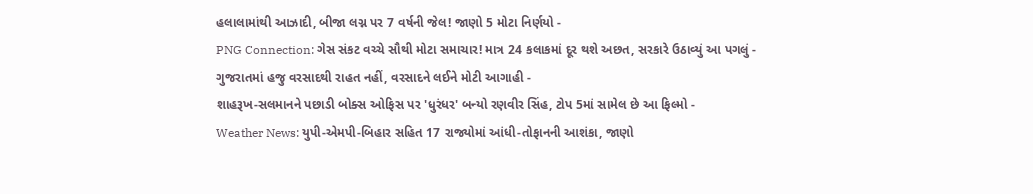હલાલામાંથી આઝાદી, બીજા લગ્ન પર 7 વર્ષની જેલ! જાણો 5 મોટા નિર્ણયો -
PNG Connection: ગેસ સંકટ વચ્ચે સૌથી મોટા સમાચાર! માત્ર 24 કલાકમાં દૂર થશે અછત, સરકારે ઉઠાવ્યું આ પગલું -
ગુજરાતમાં હજુ વરસાદથી રાહત નહીં, વરસાદને લઈને મોટી આગાહી -
શાહરૂખ-સલમાનને પછાડી બોક્સ ઓફિસ પર 'ધુરંધર' બન્યો રણવીર સિંહ, ટોપ 5માં સામેલ છે આ ફિલ્મો -
Weather News: યુપી-એમપી-બિહાર સહિત 17 રાજ્યોમાં આંધી-તોફાનની આશંકા, જાણો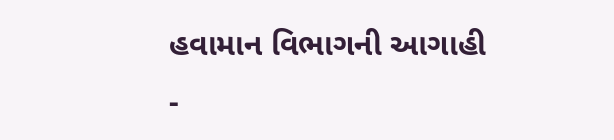હવામાન વિભાગની આગાહી -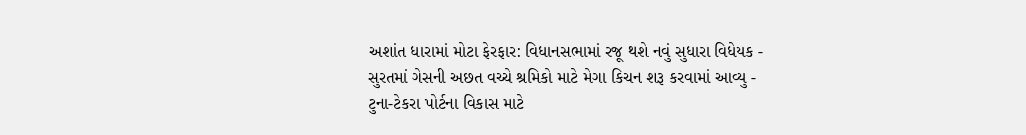અશાંત ધારામાં મોટા ફેરફાર: વિધાનસભામાં રજૂ થશે નવું સુધારા વિધેયક -
સુરતમાં ગેસની અછત વચ્ચે શ્રમિકો માટે મેગા કિચન શરૂ કરવામાં આવ્યુ -
ટુના-ટેકરા પોર્ટના વિકાસ માટે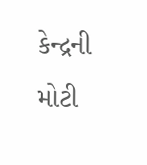કેન્દ્રની મોટી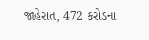જાહેરાત, 472 કરોડના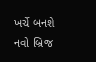ખર્ચે બનશે નવો બ્રિજ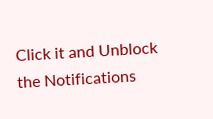Click it and Unblock the Notifications